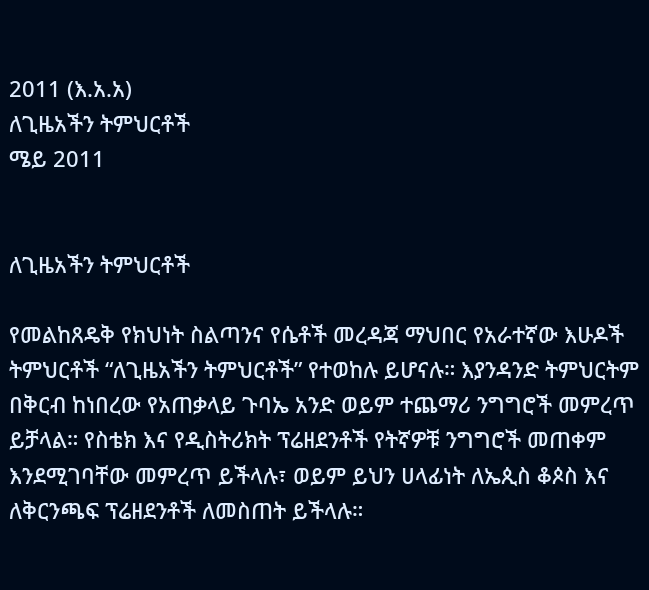2011 (እ.አ.አ)
ለጊዜአችን ትምህርቶች
ሜይ 2011


ለጊዜአችን ትምህርቶች

የመልከጸዴቅ የክህነት ስልጣንና የሴቶች መረዳጃ ማህበር የአራተኛው እሁዶች ትምህርቶች “ለጊዜአችን ትምህርቶች” የተወከሉ ይሆናሉ። እያንዳንድ ትምህርትም በቅርብ ከነበረው የአጠቃላይ ጉባኤ አንድ ወይም ተጨማሪ ንግግሮች መምረጥ ይቻላል። የስቴክ እና የዲስትሪክት ፕሬዘደንቶች የትኛዎቹ ንግግሮች መጠቀም እንደሚገባቸው መምረጥ ይችላሉ፣ ወይም ይህን ሀላፊነት ለኤጲስ ቆጶስ እና ለቅርንጫፍ ፕሬዘደንቶች ለመስጠት ይችላሉ።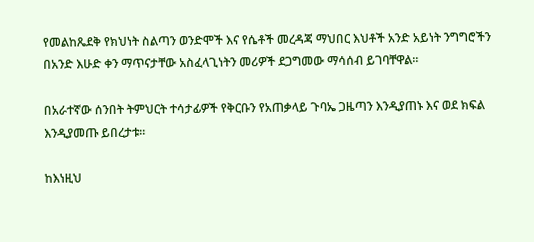የመልከጼደቅ የክህነት ስልጣን ወንድሞች እና የሴቶች መረዳጃ ማህበር እህቶች አንድ አይነት ንግግሮችን በአንድ እሁድ ቀን ማጥናታቸው አስፈላጊነትን መሪዎች ደጋግመው ማሳሰብ ይገባቸዋል።

በአራተኛው ሰንበት ትምህርት ተሳታፊዎች የቅርቡን የአጠቃላይ ጉባኤ ጋዜጣን እንዲያጠኑ እና ወደ ክፍል እንዲያመጡ ይበረታቱ።

ከእነዚህ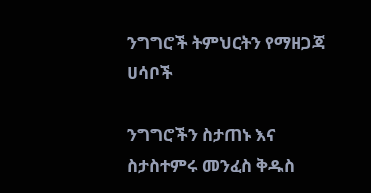ንግግሮች ትምህርትን የማዘጋጃ ሀሳቦች

ንግግሮችን ስታጠኑ እና ስታስተምሩ መንፈስ ቅዱስ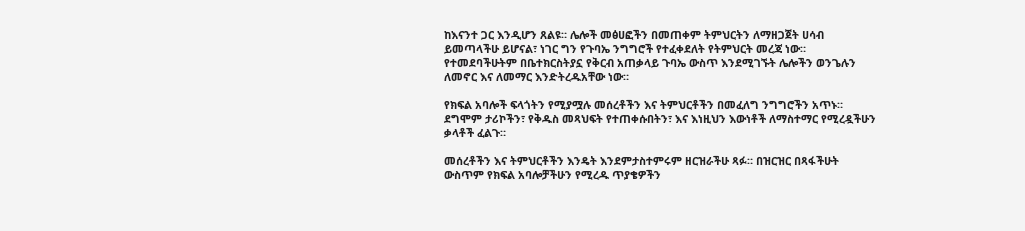ከእናንተ ጋር እንዲሆን ጸልዩ። ሌሎች መፅሀፎችን በመጠቀም ትምህርትን ለማዘጋጀት ሀሳብ ይመጣላችሁ ይሆናል፣ ነገር ግን የጉባኤ ንግግሮች የተፈቀደለት የትምህርት መረጃ ነው። የተመደባችሁትም በቤተክርስትያኗ የቅርብ አጠቃላይ ጉባኤ ውስጥ እንደሚገኙት ሌሎችን ወንጌሉን ለመኖር እና ለመማር እንድትረዱአቸው ነው።

የክፍል አባሎች ፍላጎትን የሚያሟሉ መሰረቶችን እና ትምህርቶችን በመፈለግ ንግግሮችን አጥኑ። ደግሞም ታሪኮችን፣ የቅዱስ መጻህፍት የተጠቀሱበትን፣ እና እነዚህን እውነቶች ለማስተማር የሚረዷችሁን ቃላቶች ፈልጉ።

መሰረቶችን እና ትምህርቶችን እንዴት እንደምታስተምሩም ዘርዝራችሁ ጻፉ። በዝርዝር በጻፋችሁት ውስጥም የክፍል አባሎቻችሁን የሚረዱ ጥያቄዎችን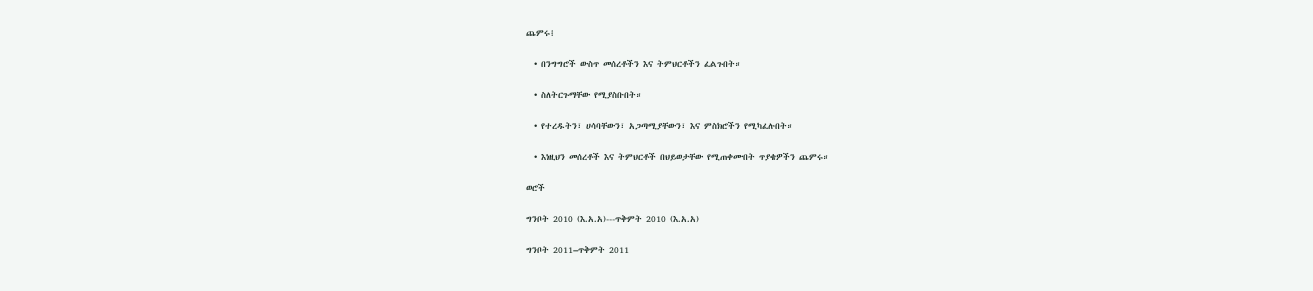ጨምሩ፧

  • በንግግሮች ውስጥ መሰረቶችን እና ትምህርቶችን ፈልጉበት።

  • ስለትርጉማቸው የሚያስቡበት።

  • የተረዱትን፣ ሀሳባቸውን፣ አጋጣሚያቸውን፣ እና ምስክሮችን የሚካፈሉበት።

  • እነዚህን መሰረቶች እና ትምህርቶች በህይወታቸው የሚጠቀሙበት ጥያቄዎችን ጨምሩ።

ወሮች

ግንቦት 2010 (እ.አ.አ)---ጥቅምት 2010 (እ.አ.አ)

ግንቦት 2011–ጥቅምት 2011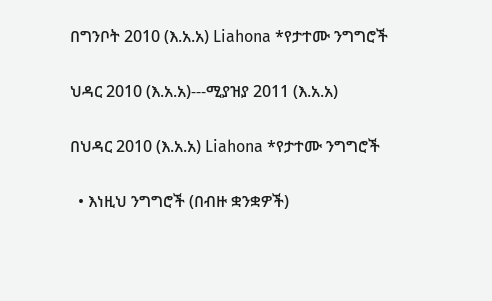በግንቦት 2010 (እ.አ.አ) Liahona *የታተሙ ንግግሮች

ህዳር 2010 (እ.አ.አ)---ሚያዝያ 2011 (እ.አ.አ)

በህዳር 2010 (እ.አ.አ) Liahona *የታተሙ ንግግሮች

  • እነዚህ ንግግሮች (በብዙ ቋንቋዎች)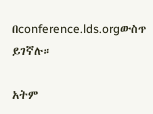በconference.lds.orgውስጥ ይገኛሉ።

አትም